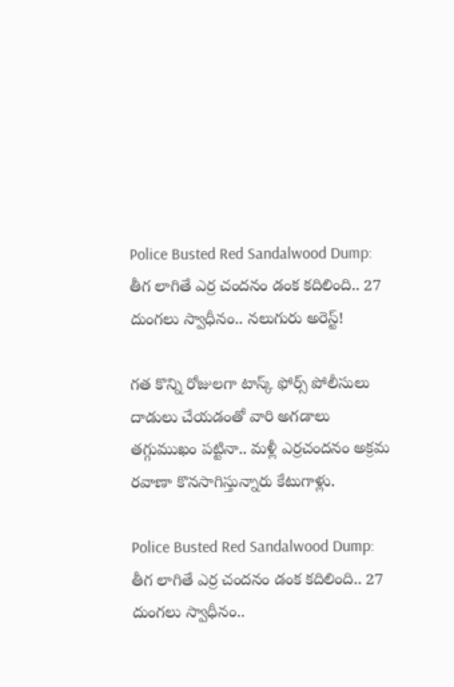Police Busted Red Sandalwood Dump: తీగ లాగితే ఎర్ర చందనం డంక కదిలింది.. 27 దుంగలు స్వాధీనం.. నలుగురు అరెస్ట్!

గ‌త కొన్ని రోజులగా టాస్క్ ఫోర్స్ పోలీసులు దాడులు చేయ‌డంతో వారి అగ‌డాలు త‌గ్గుముఖం ప‌ట్టినా.. మ‌ళ్లీ ఎర్రచంద‌నం అక్రమ ర‌వాణా కొనసాగిస్తున్నారు కేటుగాళ్లు.

Police Busted Red Sandalwood Dump: తీగ లాగితే ఎర్ర చందనం డంక కదిలింది.. 27 దుంగలు స్వాధీనం..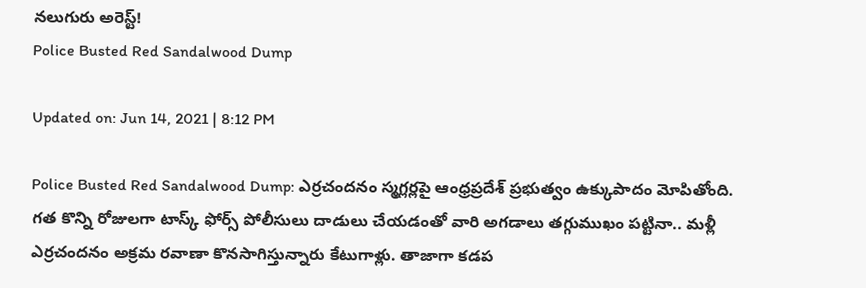నలుగురు అరెస్ట్!
Police Busted Red Sandalwood Dump

Updated on: Jun 14, 2021 | 8:12 PM

Police Busted Red Sandalwood Dump: ఎర్రచంద‌నం స్మగ్లర్లపై ఆంధ్రప్రదేశ్ ప్రభుత్వం ఉక్కుపాదం మోపితోంది. గ‌త కొన్ని రోజులగా టాస్క్ ఫోర్స్ పోలీసులు దాడులు చేయ‌డంతో వారి అగ‌డాలు త‌గ్గుముఖం ప‌ట్టినా.. మ‌ళ్లీ ఎర్రచంద‌నం అక్రమ ర‌వాణా కొనసాగిస్తున్నారు కేటుగాళ్లు. తాజాగా కడప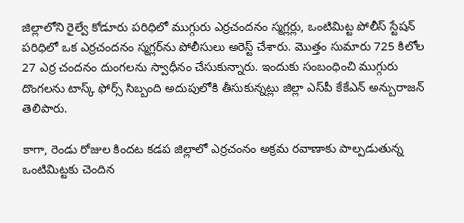జిల్లాలోని రైల్వే కోడూరు పరిధిలో ముగ్గురు ఎర్రచందనం స్మగ్లర్లు, ఒంటిమిట్ట పోలీస్ స్టేషన్ పరిధిలో ఒక ఎర్రచందనం స్మగ్లర్‌ను పోలీసులు అరెస్ట్ చేశారు. మొత్తం సుమారు 725 కిలోల 27 ఎర్ర ‌చంద‌నం దుంగలను స్వాధీనం చేసుకున్నారు. ఇందుకు సంబంధించి ముగ్గురు దొంగ‌ల‌ను టాస్క్ ఫోర్స్ సిబ్బంది అదుపులోకి తీసుకున్నట్లు జిల్లా ఎస్‌పీ కేకేఎన్ అన్బురాజన్ తెలిపారు.

కాగా, రెండు రోజుల కింద‌ట క‌డ‌ప జిల్లాలో ఎర్రచంనం అక్రమ ర‌వాణాకు పాల్పడుతున్న ఒంటిమిట్టకు చెందిన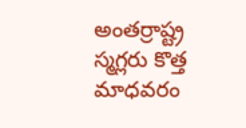అంత‌ర్రాష్ట్ర స్మగ్లరు కొత్త మాధవరం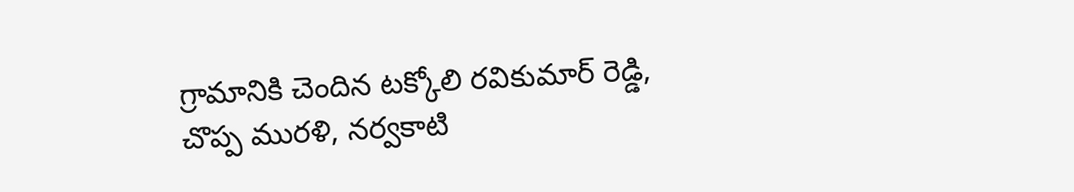గ్రామానికి చెందిన టక్కోలి రవికుమార్ రెడ్డి, చొప్ప మురళి, నర్వకాటి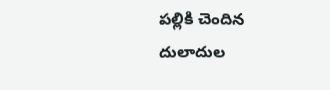పల్లికి చెందిన దులాదుల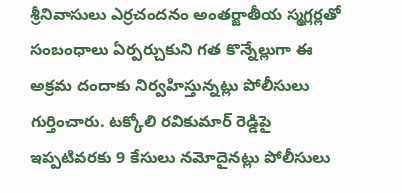శ్రీనివాసులు ఎర్రచంద‌నం అంత‌ర్జాతీయ స్మగ్లర్లతో సంబంధాలు ఏర్పర్చుకుని గ‌త కొన్నేల్లుగా ఈ అక్రమ దందాకు నిర్వహిస్తున్నట్లు పోలీసులు గుర్తించారు. టక్కోలి రవికుమార్ రెడ్డిపై ఇప్పటివరకు 9 కేసులు నమోదైనట్లు పోలీసులు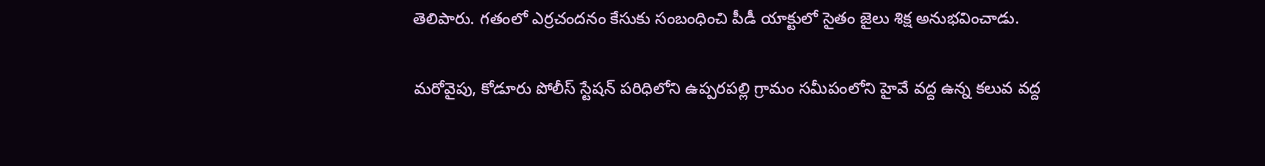తెలిపారు. గ‌తంలో ఎర్రచంద‌నం కేసుకు సంబంధించి పీడీ యాక్టులో సైతం జైలు శిక్ష అనుభవించాడు.

మరోవైపు, కోడూరు పోలీస్ స్టేషన్ పరిధిలోని ఉప్పరపల్లి గ్రామం సమీపంలోని హైవే వద్ద ఉన్న కలువ వద్ద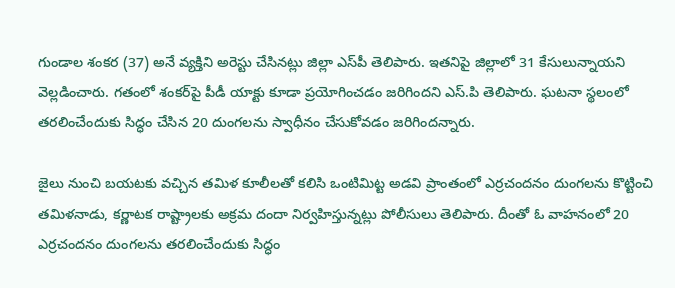గుండాల శంకర (37) అనే వ్యక్తిని అరెస్టు చేసినట్లు జిల్లా ఎస్‌పీ తెలిపారు. ఇతనిపై జిల్లాలో 31 కేసులున్నాయని వెల్లడించారు. గతంలో శంకర్‌పై పీడీ యాక్టు కూడా ప్రయోగించడం జరిగిందని ఎస్.పి తెలిపారు. ఘటనా స్థలంలో తరలించేందుకు సిద్ధం చేసిన 20 దుంగలను స్వాధీనం చేసుకోవడం జరిగిందన్నారు.

జైలు నుంచి బ‌య‌ట‌కు వ‌చ్చిన త‌మిళ కూలీల‌తో క‌లిసి ఒంటిమిట్ట అడ‌వి ప్రాంతంలో ఎర్రచంద‌నం దుంగ‌ల‌ను కొట్టించి త‌మిళ‌నాడు, క‌ర్ణాట‌క‌ రాష్ట్రాల‌కు అక్రమ దందా నిర్వహిస్తున్నట్లు పోలీసులు తెలిపారు. దీంతో ఓ వాహ‌నంలో 20 ఎర్రచంద‌నం దుంగ‌ల‌ను త‌ర‌లించేందుకు సిద్ధం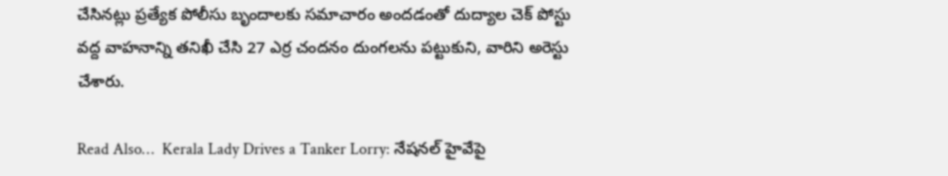చేసిన‌ట్లు ప్రత్యేక పోలీసు బృందాల‌కు సమాచారం అంద‌డంతో దుద్యాల చెక్ పోస్టు వ‌ద్ద వాహ‌నాన్ని త‌నిఖీ చేసి 27 ఎర్ర చంద‌నం దుంగ‌ల‌ను ప‌ట్టుకుని, వారిని అరెస్టు చేశారు.

Read Also…  Kerala Lady Drives a Tanker Lorry: నేషనల్ హైవేపై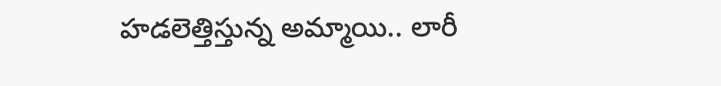హడలెత్తిస్తున్న అమ్మాయి.. లారీ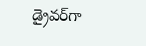డ్రైవర్‌గా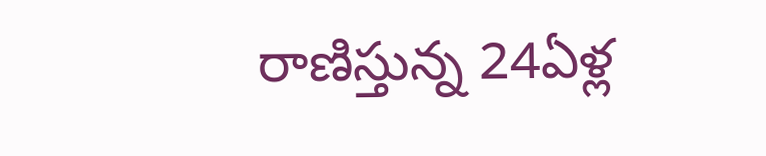రాణిస్తున్న 24ఏళ్ల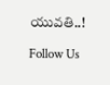యువతి..!

Follow Us